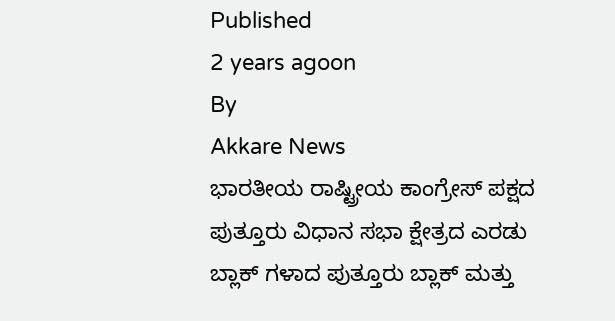Published
2 years agoon
By
Akkare News
ಭಾರತೀಯ ರಾಷ್ಟ್ರೀಯ ಕಾಂಗ್ರೇಸ್ ಪಕ್ಷದ ಪುತ್ತೂರು ವಿಧಾನ ಸಭಾ ಕ್ಷೇತ್ರದ ಎರಡು ಬ್ಲಾಕ್ ಗಳಾದ ಪುತ್ತೂರು ಬ್ಲಾಕ್ ಮತ್ತು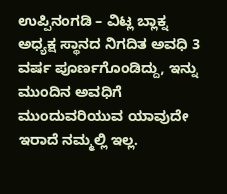ಉಪ್ಪಿನಂಗಡಿ – ವಿಟ್ಲ ಬ್ಲಾಕ್ನ ಅಧ್ಯಕ್ಷ ಸ್ಥಾನದ ನಿಗದಿತ ಅವಧಿ 3 ವರ್ಷ ಪೂರ್ಣಗೊಂಡಿದ್ದು, ಇನ್ನು ಮುಂದಿನ ಅವಧಿಗೆ ಮುಂದುವರಿಯುವ ಯಾವುದೇ ಇರಾದೆ ನಮ್ಮಲ್ಲಿ ಇಲ್ಲ.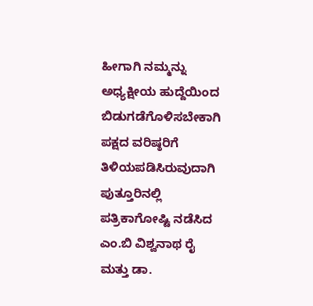ಹೀಗಾಗಿ ನಮ್ಮನ್ನು ಅಧ್ಯಕ್ಷೀಯ ಹುದ್ದೆಯಿಂದ ಬಿಡುಗಡೆಗೊಳಿಸಬೇಕಾಗಿ ಪಕ್ಷದ ವರಿಷ್ಠರಿಗೆ ತಿಳಿಯಪಡಿಸಿರುವುದಾಗಿ ಪುತ್ತೂರಿನಲ್ಲಿ ಪತ್ರಿಕಾಗೋಷ್ಟಿ ನಡೆಸಿದ ಎಂ.ಬಿ ವಿಶ್ವನಾಥ ರೈ ಮತ್ತು ಡಾ.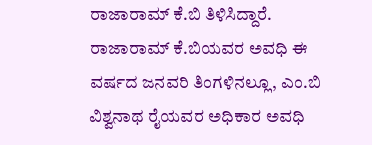ರಾಜಾರಾಮ್ ಕೆ.ಬಿ ತಿಳಿಸಿದ್ದಾರೆ.
ರಾಜಾರಾಮ್ ಕೆ.ಬಿಯವರ ಅವಧಿ ಈ ವರ್ಷದ ಜನವರಿ ತಿಂಗಳಿನಲ್ಲೂ, ಎಂ.ಬಿ ವಿಶ್ವನಾಥ ರೈಯವರ ಅಧಿಕಾರ ಅವಧಿ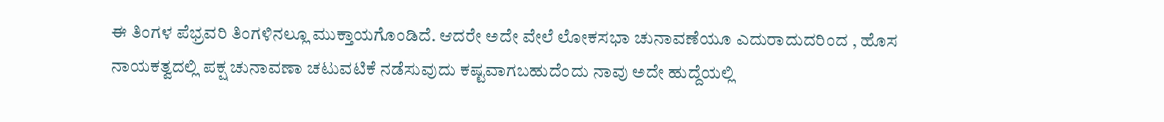ಈ ತಿಂಗಳ ಪೆಭ್ರವರಿ ತಿಂಗಳಿನಲ್ಲೂ ಮುಕ್ತಾಯಗೊಂಡಿದೆ. ಆದರೇ ಅದೇ ವೇಲೆ ಲೋಕಸಭಾ ಚುನಾವಣೆಯೂ ಎದುರಾದುದರಿಂದ , ಹೊಸ ನಾಯಕತ್ವದಲ್ಲಿ ಪಕ್ಷ ಚುನಾವಣಾ ಚಟುವಟಿಕೆ ನಡೆಸುವುದು ಕಷ್ಟವಾಗಬಹುದೆಂದು ನಾವು ಅದೇ ಹುದ್ದೆಯಲ್ಲಿ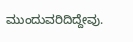ಮುಂದುವರಿದಿದ್ದೇವು.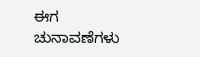ಈಗ ಚುನಾವಣೆಗಳು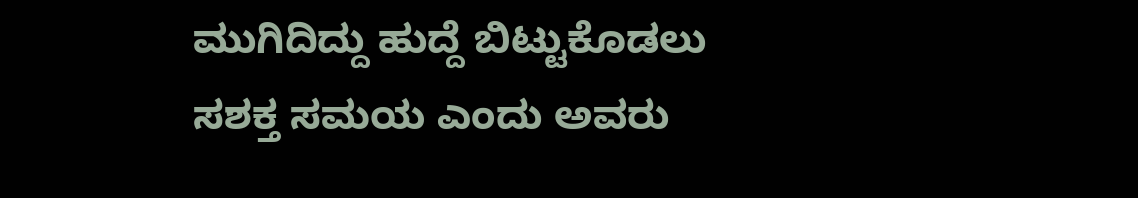ಮುಗಿದಿದ್ದು ಹುದ್ದೆ ಬಿಟ್ಟುಕೊಡಲು ಸಶಕ್ತ ಸಮಯ ಎಂದು ಅವರು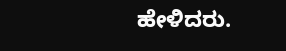ಹೇಳಿದರು.